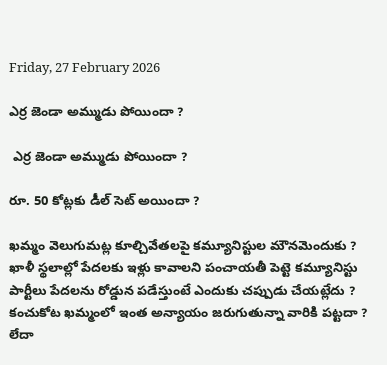Friday, 27 February 2026

ఎర్ర జెండా అమ్ముడు పోయిందా ?

 ఎర్ర జెండా అమ్ముడు పోయిందా ?

రూ. 50 కోట్లకు డీల్ సెట్ అయిందా ?

ఖమ్మం వెలుగుమట్ల కూల్చివేతలపై కమ్యూనిస్టుల మౌనమెందుకు ?
ఖాళీ స్థలాల్లో పేదలకు ఇళ్లు కావాలని పంచాయతీ పెట్టె కమ్యూనిస్టు పార్టీలు పేదలను రోడ్డున పడేస్తుంటే ఎందుకు చప్పుడు చేయట్లేదు ?
కంచుకోట ఖమ్మంలో ఇంత అన్యాయం జరుగుతున్నా వారికి పట్టదా ? లేదా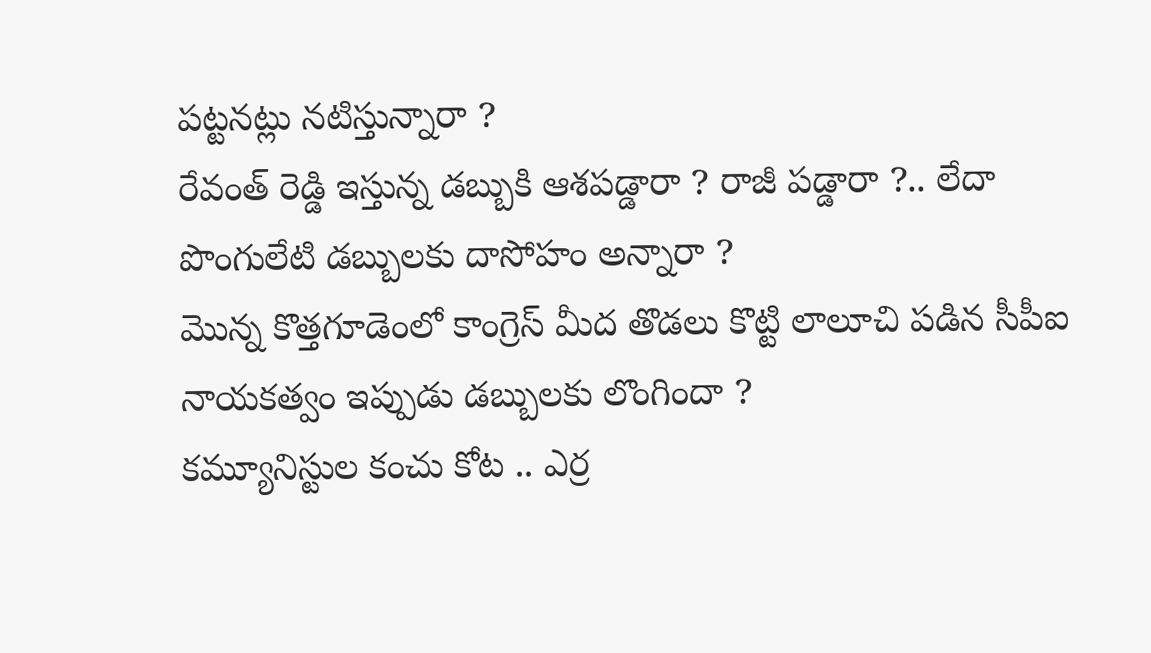పట్టనట్లు నటిస్తున్నారా ?
రేవంత్ రెడ్డి ఇస్తున్న డబ్బుకి ఆశపడ్డారా ? రాజీ పడ్డారా ?.. లేదా పొంగులేటి డబ్బులకు దాసోహం అన్నారా ?
మొన్న కొత్తగూడెంలో కాంగ్రెస్ మీద తొడలు కొట్టి లాలూచి పడిన సీపీఐ నాయకత్వం ఇప్పుడు డబ్బులకు లొంగిందా ?
కమ్యూనిస్టుల కంచు కోట .. ఎర్ర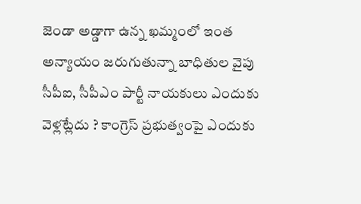జెండా అడ్డాగా ఉన్న ఖమ్మంలో ఇంత అన్యాయం జరుగుతున్నా బాధితుల వైపు సీపీఐ, సీపీఎం పార్టీ నాయకులు ఎందుకు వెళ్లట్లేదు ? కాంగ్రెస్ ప్రభుత్వంపై ఎందుకు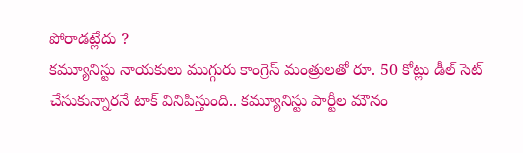పోరాడట్లేదు ?
కమ్యూనిస్టు నాయకులు ముగ్గురు కాంగ్రెస్ మంత్రులతో రూ. 50 కోట్లు డీల్ సెట్ చేసుకున్నారనే టాక్ వినిపిస్తుంది.. కమ్యూనిస్టు పార్టీల మౌనం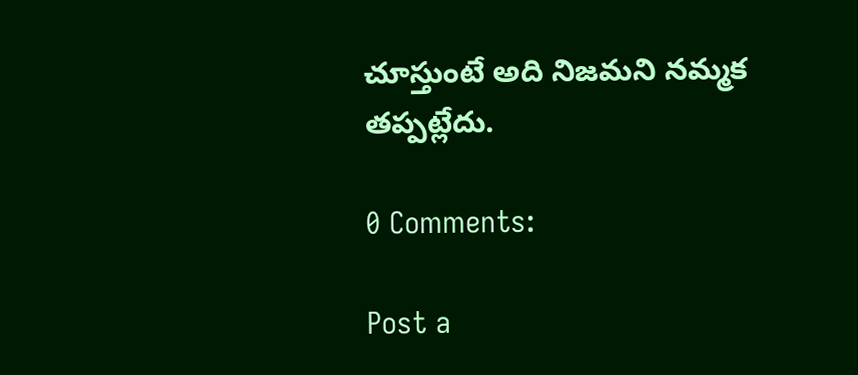చూస్తుంటే అది నిజమని నమ్మక తప్పట్లేదు.

0 Comments:

Post a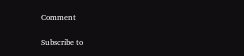Comment

Subscribe to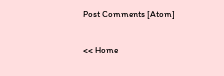Post Comments [Atom]

<< Home